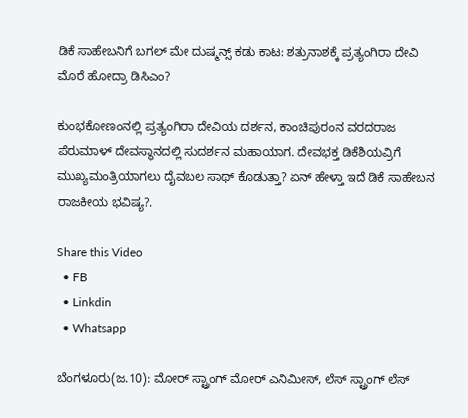ಡಿಕೆ ಸಾಹೇಬನಿಗೆ ಬಗಲ್ ಮೇ ದುಷ್ಮನ್ಸ್ ಕಡು ಕಾಟ: ಶತ್ರುನಾಶಕ್ಕೆ ಪ್ರತ್ಯಂಗಿರಾ ದೇವಿ ಮೊರೆ ಹೋದ್ರಾ ಡಿಸಿಎಂ?

ಕುಂಭಕೋಣಂನಲ್ಲಿ ಪ್ರತ್ಯಂಗಿರಾ ದೇವಿಯ ದರ್ಶನ, ಕಾಂಚಿಪುರಂನ ವರದರಾಜ ಪೆರುಮಾಳ್ ದೇವಸ್ಥಾನದಲ್ಲಿ ಸುದರ್ಶನ ಮಹಾಯಾಗ. ದೇವಭಕ್ತ ಡಿಕೆಶಿಯವ್ರಿಗೆ ಮುಖ್ಯಮಂತ್ರಿಯಾಗಲು ದೈವಬಲ ಸಾಥ್ ಕೊಡುತ್ತಾ? ಏನ್ ಹೇಳ್ತಾ ಇದೆ ಡಿಕೆ ಸಾಹೇಬನ ರಾಜಕೀಯ ಭವಿಷ್ಯ?.

Share this Video
  • FB
  • Linkdin
  • Whatsapp

ಬೆಂಗಳೂರು(ಜ.10): ಮೋರ್ ಸ್ಟ್ರಾಂಗ್ ಮೋರ್ ಎನಿಮೀಸ್, ಲೆಸ್ ಸ್ಟ್ರಾಂಗ್ ಲೆಸ್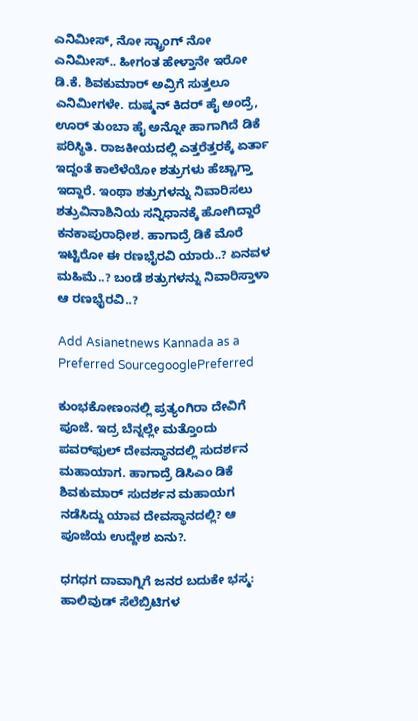ಎನಿಮೀಸ್, ನೋ ಸ್ಟ್ರಾಂಗ್ ನೋ ಎನಿಮೀಸ್.. ಹೀಗಂತ ಹೇಳ್ತಾನೇ ಇರೋ ಡಿ.ಕೆ. ಶಿವಕುಮಾರ್ ಅವ್ರಿಗೆ ಸುತ್ತಲೂ ಎನಿಮೀಗಳೇ. ದುಷ್ಮನ್ ಕಿದರ್ ಹೈ ಅಂದ್ರೆ, ಊರ್ ತುಂಬಾ ಹೈ ಅನ್ನೋ ಹಾಗಾಗಿದೆ ಡಿಕೆ ಪರಿಸ್ಥಿತಿ. ರಾಜಕೀಯದಲ್ಲಿ ಎತ್ತರೆತ್ತರಕ್ಕೆ ಏರ್ತಾ ಇದ್ದಂತೆ ಕಾಲೆಳೆಯೋ ಶತ್ರುಗಳು ಹೆಚ್ಚಾಗ್ತಾ ಇದ್ದಾರೆ. ಇಂಥಾ ಶತ್ರುಗಳನ್ನು ನಿವಾರಿಸಲು ಶತ್ರುವಿನಾಶಿನಿಯ ಸನ್ನಿಧಾನಕ್ಕೆ ಹೋಗಿದ್ದಾರೆ ಕನಕಾಪುರಾಧೀಶ. ಹಾಗಾದ್ರೆ ಡಿಕೆ ಮೊರೆ ಇಟ್ಟಿರೋ ಈ ರಣಭೈರವಿ ಯಾರು..? ಏನವಳ ಮಹಿಮೆ..? ಬಂಡೆ ಶತ್ರುಗಳನ್ನು ನಿವಾರಿಸ್ತಾಳಾ ಆ ರಣಭೈರವಿ..?

Add Asianetnews Kannada as a Preferred SourcegooglePreferred

ಕುಂಭಕೋಣಂನಲ್ಲಿ ಪ್ರತ್ಯಂಗಿರಾ ದೇವಿಗೆ ಪೂಜೆ. ಇದ್ರ ಬೆನ್ನಲ್ಲೇ ಮತ್ತೊಂದು ಪವರ್‌ಫುಲ್ ದೇವಸ್ಥಾನದಲ್ಲಿ ಸುದರ್ಶನ ಮಹಾಯಾಗ. ಹಾಗಾದ್ರೆ ಡಿಸಿಎಂ ಡಿಕೆ ಶಿವಕುಮಾರ್ ಸುದರ್ಶನ ಮಹಾಯಗ ನಡೆಸಿದ್ದು ಯಾವ ದೇವಸ್ಥಾನದಲ್ಲಿ? ಆ ಪೂಜೆಯ ಉದ್ದೇಶ ಏನು?.

ಧಗಧಗ ದಾವಾಗ್ನಿಗೆ ಜನರ ಬದುಕೇ ಭಸ್ಮ: ಹಾಲಿವುಡ್ ಸೆಲೆಬ್ರಿಟಿಗಳ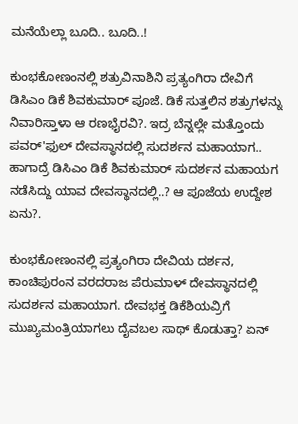ಮನೆಯೆಲ್ಲಾ ಬೂದಿ.. ಬೂದಿ..!

ಕುಂಭಕೋಣಂನಲ್ಲಿ ಶತ್ರುವಿನಾಶಿನಿ ಪ್ರತ್ಯಂಗಿರಾ ದೇವಿಗೆ ಡಿಸಿಎಂ ಡಿಕೆ ಶಿವಕುಮಾರ್ ಪೂಜೆ. ಡಿಕೆ ಸುತ್ತಲಿನ ಶತ್ರುಗಳನ್ನು ನಿವಾರಿಸ್ತಾಳಾ ಆ ರಣಭೈರವಿ?. ಇದ್ರ ಬೆನ್ನಲ್ಲೇ ಮತ್ತೊಂದು ಪವರ್'ಫುಲ್ ದೇವಸ್ಥಾನದಲ್ಲಿ ಸುದರ್ಶನ ಮಹಾಯಾಗ.. ಹಾಗಾದ್ರೆ ಡಿಸಿಎಂ ಡಿಕೆ ಶಿವಕುಮಾರ್ ಸುದರ್ಶನ ಮಹಾಯಗ ನಡೆಸಿದ್ದು ಯಾವ ದೇವಸ್ಥಾನದಲ್ಲಿ..? ಆ ಪೂಜೆಯ ಉದ್ದೇಶ ಏನು?.

ಕುಂಭಕೋಣಂನಲ್ಲಿ ಪ್ರತ್ಯಂಗಿರಾ ದೇವಿಯ ದರ್ಶನ, ಕಾಂಚಿಪುರಂನ ವರದರಾಜ ಪೆರುಮಾಳ್ ದೇವಸ್ಥಾನದಲ್ಲಿ ಸುದರ್ಶನ ಮಹಾಯಾಗ. ದೇವಭಕ್ತ ಡಿಕೆಶಿಯವ್ರಿಗೆ ಮುಖ್ಯಮಂತ್ರಿಯಾಗಲು ದೈವಬಲ ಸಾಥ್ ಕೊಡುತ್ತಾ? ಏನ್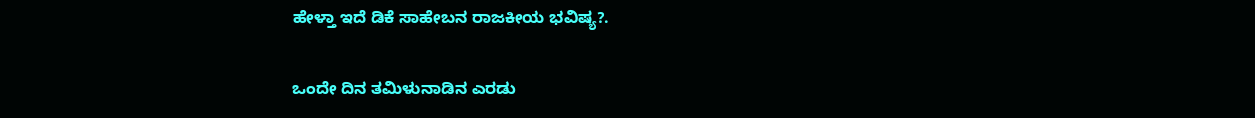ಹೇಳ್ತಾ ಇದೆ ಡಿಕೆ ಸಾಹೇಬನ ರಾಜಕೀಯ ಭವಿಷ್ಯ?.

ಒಂದೇ ದಿನ ತಮಿಳುನಾಡಿನ ಎರಡು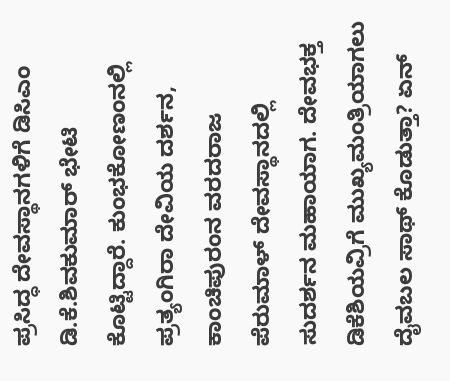ಪ್ರಸಿದ್ಧ ದೇವಸ್ಥಾನಗಳಿಗೆ ಡಿಸಿಎಂ ಡಿ.ಕೆ.ಶಿವಕುಮಾರ್ ಭೇಟಿ ಕೊಟ್ಟಿದ್ದಾರೆ. ಕುಂಭಕೋಣಂನಲ್ಲಿ ಪ್ರತ್ಯಂಗಿರಾ ದೇವಿಯ ದರ್ಶನ, ಕಾಂಚಿಪುರಂನ ವರದರಾಜ ಪೆರುಮಾಳ್ ದೇವಸ್ಥಾನದಲ್ಲಿ ಸುದರ್ಶನ ಮಹಾಯಾಗ. ದೇವಭಕ್ತ ಡಿಕೆಶಿಯವ್ರಿಗೆ ಮುಖ್ಯಮಂತ್ರಿಯಾಗಲು ದೈವಬಲ ಸಾಥ್ ಕೊಡುತ್ತಾ? ಏನ್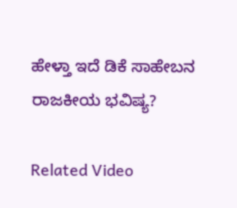ಹೇಳ್ತಾ ಇದೆ ಡಿಕೆ ಸಾಹೇಬನ ರಾಜಕೀಯ ಭವಿಷ್ಯ?

Related Video